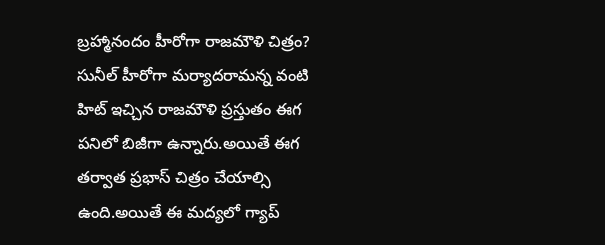బ్రహ్మానందం హీరోగా రాజమౌళి చిత్రం?
సునీల్ హీరోగా మర్యాదరామన్న వంటి హిట్ ఇచ్చిన రాజమౌళి ప్రస్తుతం ఈగ పనిలో బిజీగా ఉన్నారు.అయితే ఈగ తర్వాత ప్రభాస్ చిత్రం చేయాల్సి ఉంది.అయితే ఈ మద్యలో గ్యాప్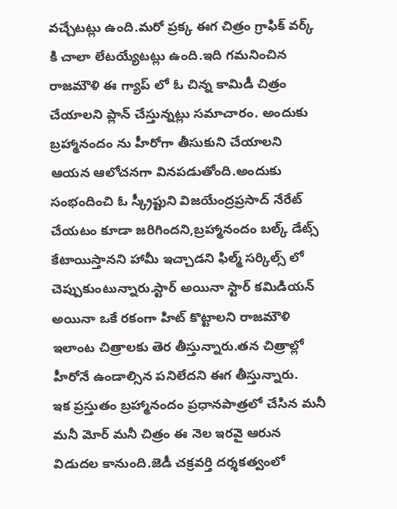వచ్చేటట్లు ఉంది.మరో ప్రక్క ఈగ చిత్రం గ్రాఫిక్ వర్క్ కి చాలా లేటయ్యేటట్లు ఉంది.ఇది గమనించిన రాజమౌళి ఈ గ్యాప్ లో ఓ చిన్న కామిడీ చిత్రం చేయాలని ప్లాన్ చేస్తున్నట్లు సమాచారం. అందుకు బ్రహ్మానందం ను హీరోగా తీసుకుని చేయాలని ఆయన ఆలోచనగా వినపడుతోంది.అందుకు సంభందించి ఓ స్క్రీప్టుని విజయేంద్రప్రసాద్ నేరేట్ చేయటం కూడా జరిగిందని,బ్రహ్మానందం బల్క్ డేట్స్ కేటాయిస్తానని హామీ ఇచ్చాడని ఫిల్మ్ సర్కిల్స్ లో చెప్పుకుంటున్నారు.స్టార్ అయినా స్టార్ కమిడియన్ అయినా ఒకే రకంగా హిట్ కొట్టాలని రాజమౌళి ఇలాంట చిత్రాలకు తెర తీస్తున్నారు.తన చిత్రాల్లో హీరోనే ఉండాల్సిన పనిలేదని ఈగ తీస్తున్నారు.
ఇక ప్రస్తుతం బ్రహ్మానందం ప్రధానపాత్రలో చేసిన మనీ మనీ మోర్ మనీ చిత్రం ఈ నెల ఇరవై ఆరున విడుదల కానుంది.జెడీ చక్రవర్తి దర్శకత్వంలో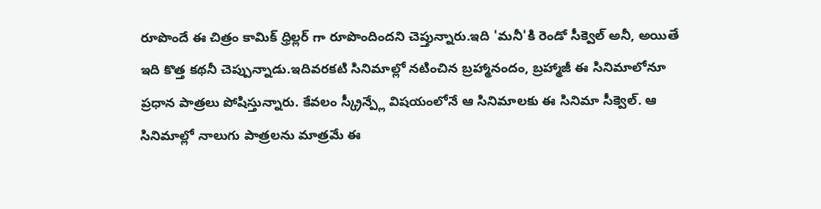రూపొందే ఈ చిత్రం కామిక్ ధ్రిల్లర్ గా రూపొందిందని చెప్తున్నారు.ఇది 'మనీ'కి రెండో సీక్వెల్ అనీ, అయితే ఇది కొత్త కథనీ చెప్పున్నాడు.ఇదివరకటి సినిమాల్లో నటించిన బ్రహ్మానందం, బ్రహ్మాజీ ఈ సినిమాలోనూ ప్రధాన పాత్రలు పోషిస్తున్నారు. కేవలం స్క్రీన్ప్లే విషయంలోనే ఆ సినిమాలకు ఈ సినిమా సీక్వెల్. ఆ సినిమాల్లో నాలుగు పాత్రలను మాత్రమే ఈ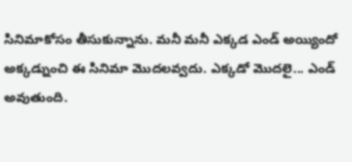సినిమాకోసం తీసుకున్నాను. మనీ మనీ ఎక్కడ ఎండ్ అయ్యిందో అక్కడ్నుంచి ఈ సినిమా మొదలవ్వదు. ఎక్కడో మొదలై... ఎండ్ అవుతుంది.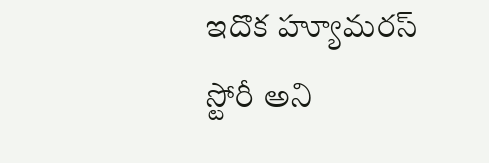ఇదొక హ్యూమరస్ స్టోరీ అని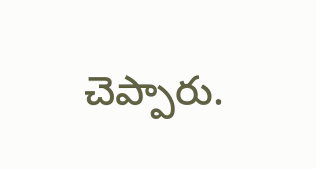చెప్పారు.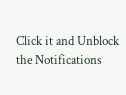Click it and Unblock the Notifications